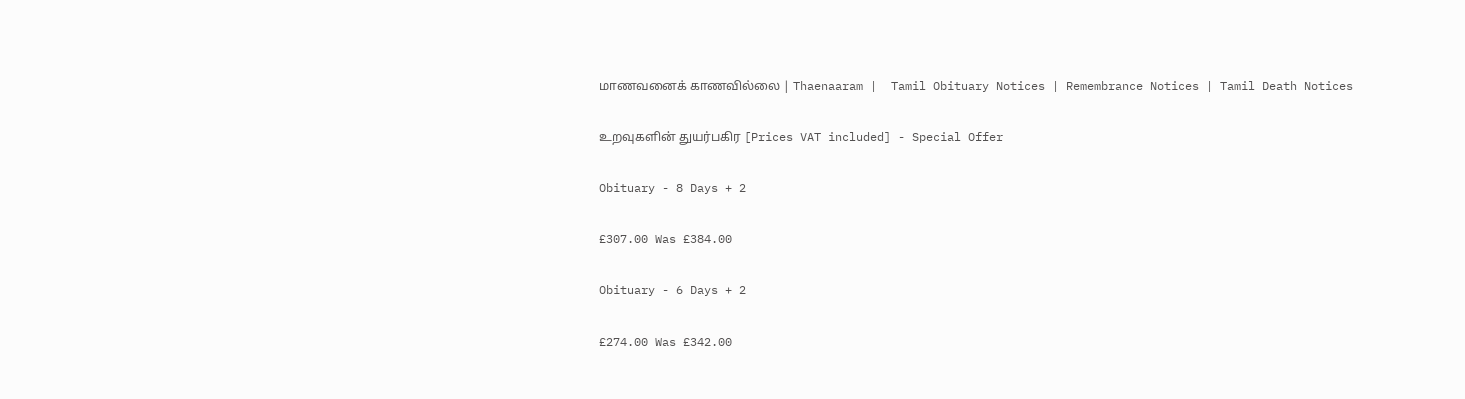மாணவனைக் காணவில்லை | Thaenaaram |  Tamil Obituary Notices | Remembrance Notices | Tamil Death Notices

உறவுகளின் துயர்பகிர [Prices VAT included] - Special Offer

Obituary - 8 Days + 2

£307.00 Was £384.00

Obituary - 6 Days + 2

£274.00 Was £342.00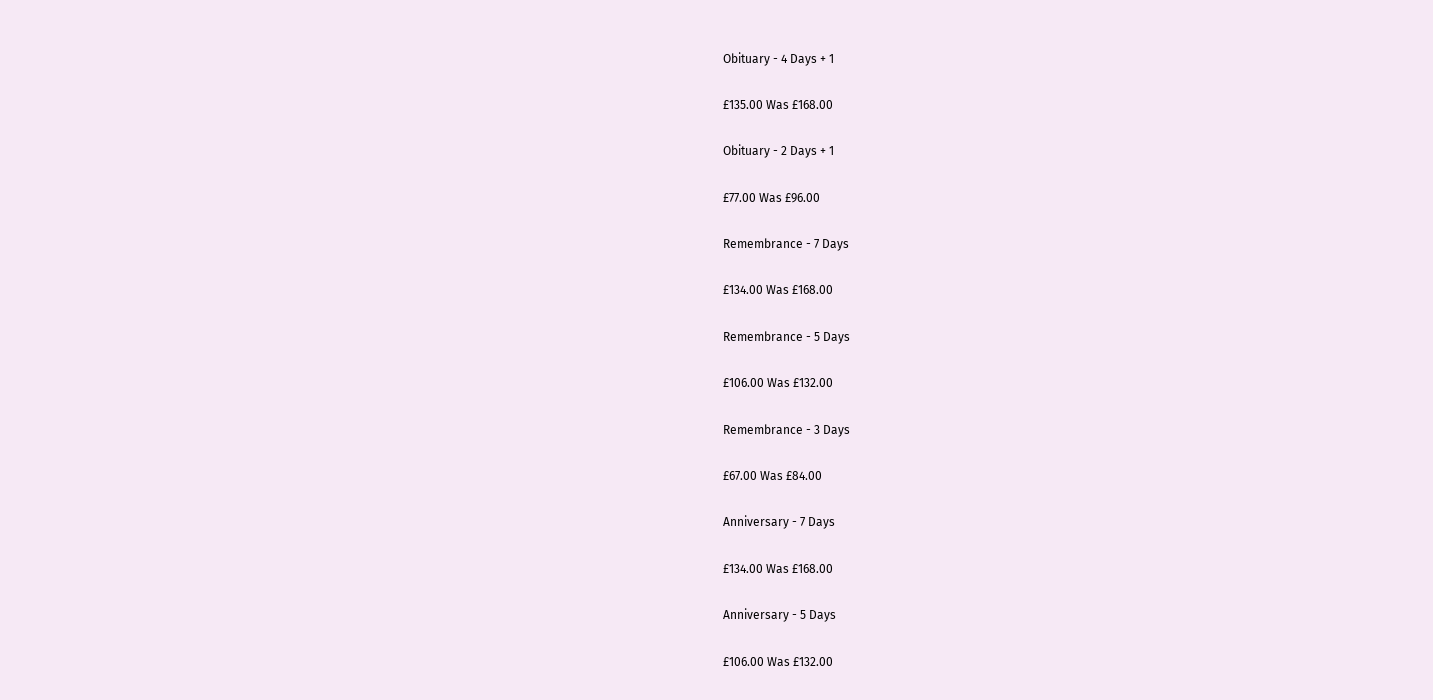Obituary - 4 Days + 1

£135.00 Was £168.00

Obituary - 2 Days + 1

£77.00 Was £96.00

Remembrance - 7 Days

£134.00 Was £168.00

Remembrance - 5 Days

£106.00 Was £132.00

Remembrance - 3 Days

£67.00 Was £84.00

Anniversary - 7 Days

£134.00 Was £168.00

Anniversary - 5 Days

£106.00 Was £132.00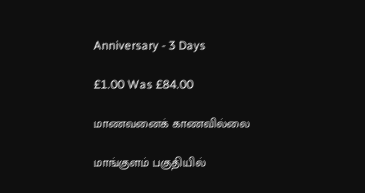Anniversary - 3 Days

£1.00 Was £84.00

மாணவனைக் காணவில்லை

மாங்குளம் பகுதியில்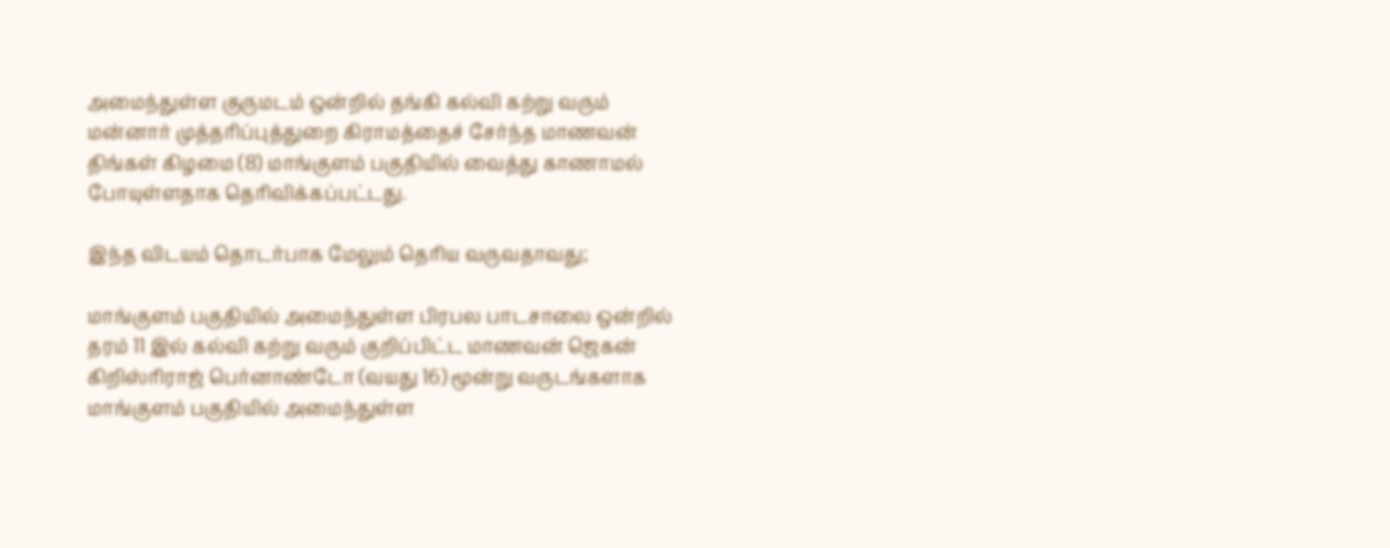அமைந்துள்ள குருமடம் ஒன்றில் தங்கி கல்வி கற்று வரும் மன்னார் முத்தரிப்புத்துறை கிராமத்தைச் சேர்ந்த மாணவன் திங்கள் கிழமை (8) மாங்குளம் பகுதியில் வைத்து காணாமல் போயுள்ளதாக தெரிவிக்கப்பட்டது.

இந்த விடயம் தொடர்பாக மேலும் தெரிய வருவதாவது;

மாங்குளம் பகுதியில் அமைந்துள்ள பிரபல பாடசாலை ஒன்றில் தரம் 11 இல் கல்வி கற்று வரும் குறிப்பிட்ட மாணவன் ஜெகன் கிறிஸ்ரிராஜ் பெர்னாண்டோ (வயது 16) மூன்று வருடங்களாக மாங்குளம் பகுதியில் அமைந்துள்ள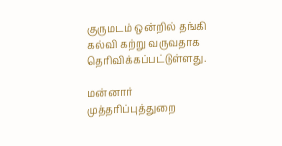குருமடம் ஒன்றில் தங்கி கல்வி கற்று வருவதாக தெரிவிக்கப்பட்டுள்ளது.

மன்னார் முத்தரிப்புத்துறை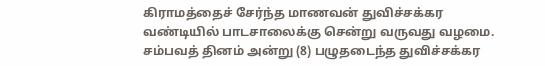கிராமத்தைச் சேர்ந்த மாணவன் துவிச்சக்கர வண்டியில் பாடசாலைக்கு சென்று வருவது வழமை. சம்பவத் தினம் அன்று (8) பழுதடைந்த துவிச்சக்கர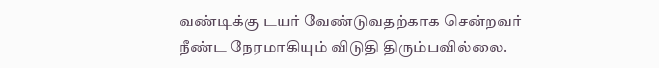வண்டிக்கு டயர் வேண்டுவதற்காக சென்றவர் நீண்ட நேரமாகியும் விடுதி திரும்பவில்லை.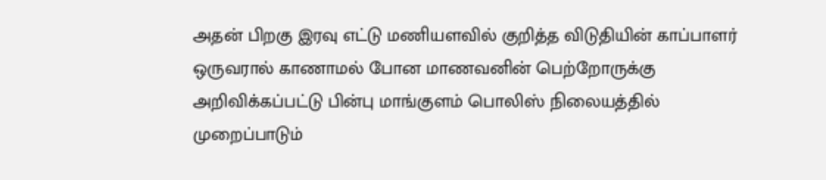அதன் பிறகு இரவு எட்டு மணியளவில் குறித்த விடுதியின் காப்பாளர் ஒருவரால் காணாமல் போன மாணவனின் பெற்றோருக்கு அறிவிக்கப்பட்டு பின்பு மாங்குளம் பொலிஸ் நிலையத்தில் முறைப்பாடும்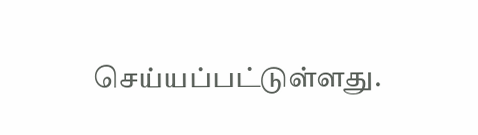செய்யப்பட்டுள்ளது.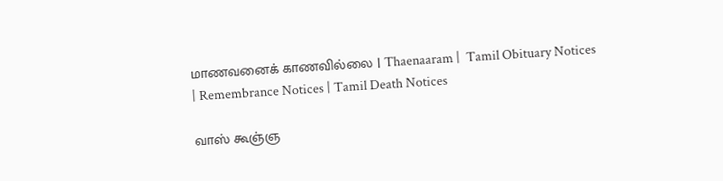மாணவனைக் காணவில்லை | Thaenaaram |  Tamil Obituary Notices | Remembrance Notices | Tamil Death Notices

வாஸ் கூஞ்ஞ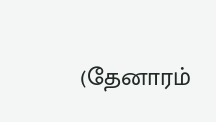(தேனாரம்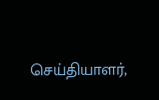செய்தியாளர்,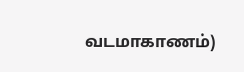வடமாகாணம்)